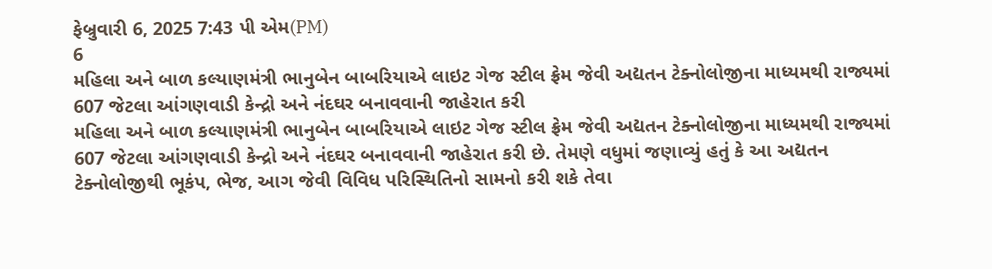ફેબ્રુવારી 6, 2025 7:43 પી એમ(PM)
6
મહિલા અને બાળ કલ્યાણમંત્રી ભાનુબેન બાબરિયાએ લાઇટ ગેજ સ્ટીલ ફ્રેમ જેવી અદ્યતન ટેક્નોલોજીના માધ્યમથી રાજ્યમાં 607 જેટલા આંગણવાડી કેન્દ્રો અને નંદઘર બનાવવાની જાહેરાત કરી
મહિલા અને બાળ કલ્યાણમંત્રી ભાનુબેન બાબરિયાએ લાઇટ ગેજ સ્ટીલ ફ્રેમ જેવી અદ્યતન ટેક્નોલોજીના માધ્યમથી રાજ્યમાં 607 જેટલા આંગણવાડી કેન્દ્રો અને નંદઘર બનાવવાની જાહેરાત કરી છે. તેમણે વધુમાં જણાવ્યું હતું કે આ અદ્યતન ટેક્નોલોજીથી ભૂકંપ, ભેજ, આગ જેવી વિવિધ પરિસ્થિતિનો સામનો કરી શકે તેવા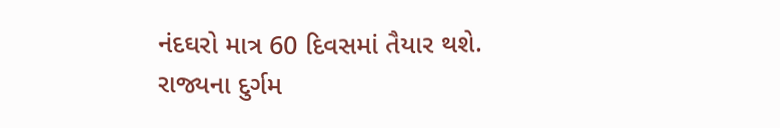નંદઘરો માત્ર 60 દિવસમાં તૈયાર થશે. રાજ્યના દુર્ગમ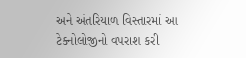અને અંતરિયાળ વિસ્તારમાં આ ટેક્નોલોજીનો વપરાશ કરી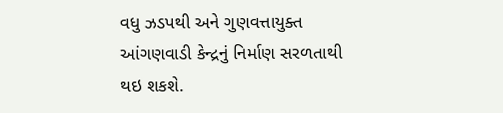વધુ ઝડપથી અને ગુણવત્તાયુક્ત આંગણવાડી કેન્દ્રનું નિર્માણ સરળતાથી થઇ શકશે.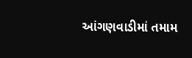આંગણવાડીમાં તમામ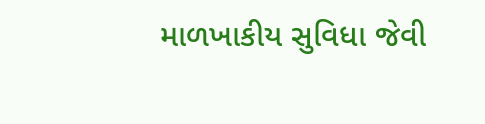માળખાકીય સુવિધા જેવી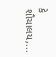કે શૌચાલય,...